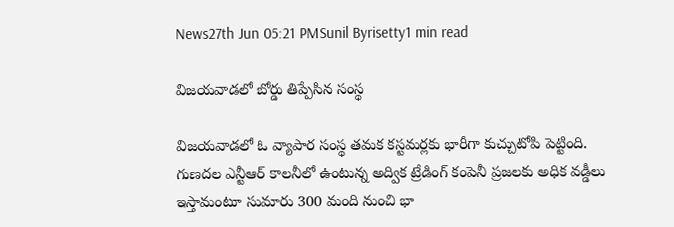News27th Jun 05:21 PMSunil Byrisetty1 min read

విజయవాడలో బోర్డు తిప్పేసిన సంస్థ

విజయవాడలో ఓ వ్యాపార సంస్థ తమక కస్టమర్లకు భారీగా కుచ్చుటోపి పెట్టింది. గుణదల ఎన్టీఆర్ కాలనీలో ఉంటున్న అద్విక ట్రేడింగ్ కంపెనీ ప్రజలకు అధిక వడ్డీలు ఇస్తామంటూ సుమారు 300 మంది నుంచి భా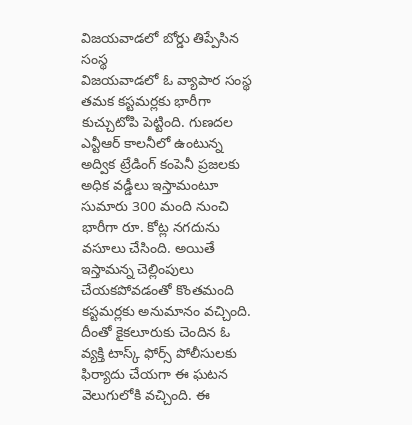విజయవాడలో బోర్డు తిప్పేసిన సంస్థ
విజయవాడలో ఓ వ్యాపార సంస్థ తమక కస్టమర్లకు భారీగా కుచ్చుటోపి పెట్టింది. గుణదల ఎన్టీఆర్ కాలనీలో ఉంటున్న అద్విక ట్రేడింగ్ కంపెనీ ప్రజలకు అధిక వడ్డీలు ఇస్తామంటూ సుమారు 300 మంది నుంచి భారీగా రూ. కోట్ల నగదును వసూలు చేసింది. అయితే ఇస్తామన్న చెల్లింపులు చేయకపోవడంతో కొంతమంది కస్టమర్లకు అనుమానం వచ్చింది. దీంతో కైకలూరుకు చెందిన ఓ వ్యక్తి టాస్క్ ఫోర్స్ పోలీసులకు ఫిర్యాదు చేయగా ఈ ఘటన వెలుగులోకి వచ్చింది. ఈ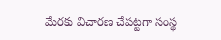మేరకు విచారణ చేపట్టగా సంస్థ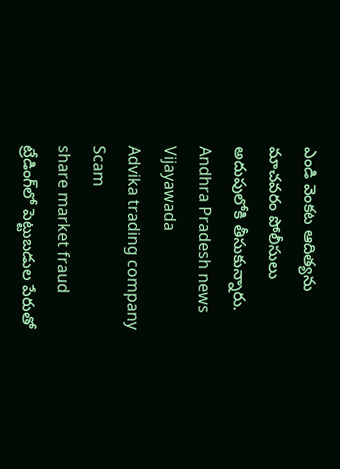ఎండి వెంకట ఆదిత్యను మాచవరం పోలీసులు అదుపులోకి తీసుకున్నారు.
Andhra Pradesh news
Vijayawada
Advika trading company
Scam
share market fraud
ట్రేడింగ్‌లో పెట్టుబడుల పేరుతో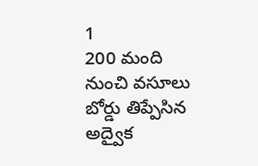1
200 మంది నుంచి వసూలు
బోర్డు తిప్పేసిన అద్వైక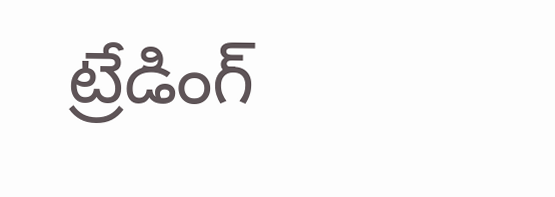ట్రేడింగ్‌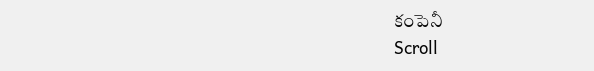కంపెనీ
Scroll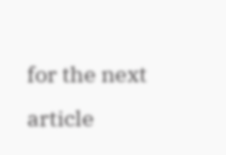for the next article